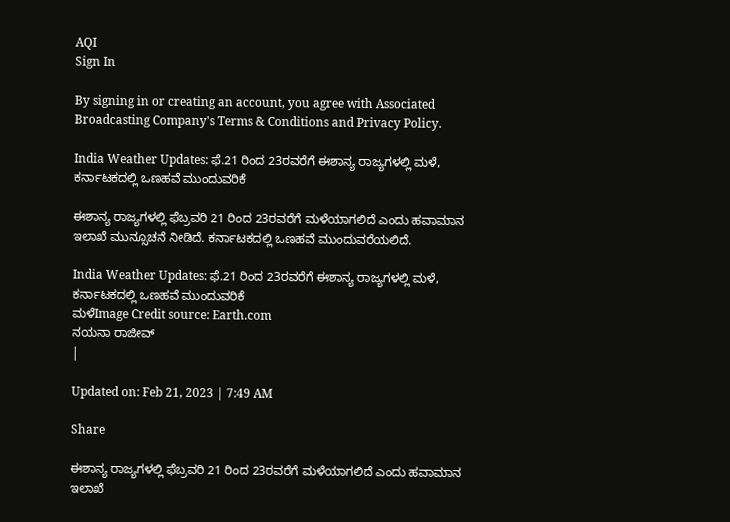AQI
Sign In

By signing in or creating an account, you agree with Associated Broadcasting Company's Terms & Conditions and Privacy Policy.

India Weather Updates: ಫೆ.21 ರಿಂದ 23ರವರೆಗೆ ಈಶಾನ್ಯ ರಾಜ್ಯಗಳಲ್ಲಿ ಮಳೆ, ಕರ್ನಾಟಕದಲ್ಲಿ ಒಣಹವೆ ಮುಂದುವರಿಕೆ

ಈಶಾನ್ಯ ರಾಜ್ಯಗಳಲ್ಲಿ ಫೆಬ್ರವರಿ 21 ರಿಂದ 23ರವರೆಗೆ ಮಳೆಯಾಗಲಿದೆ ಎಂದು ಹವಾಮಾನ ಇಲಾಖೆ ಮುನ್ಸೂಚನೆ ನೀಡಿದೆ. ಕರ್ನಾಟಕದಲ್ಲಿ ಒಣಹವೆ ಮುಂದುವರೆಯಲಿದೆ.

India Weather Updates: ಫೆ.21 ರಿಂದ 23ರವರೆಗೆ ಈಶಾನ್ಯ ರಾಜ್ಯಗಳಲ್ಲಿ ಮಳೆ, ಕರ್ನಾಟಕದಲ್ಲಿ ಒಣಹವೆ ಮುಂದುವರಿಕೆ
ಮಳೆImage Credit source: Earth.com
ನಯನಾ ರಾಜೀವ್
|

Updated on: Feb 21, 2023 | 7:49 AM

Share

ಈಶಾನ್ಯ ರಾಜ್ಯಗಳಲ್ಲಿ ಫೆಬ್ರವರಿ 21 ರಿಂದ 23ರವರೆಗೆ ಮಳೆಯಾಗಲಿದೆ ಎಂದು ಹವಾಮಾನ ಇಲಾಖೆ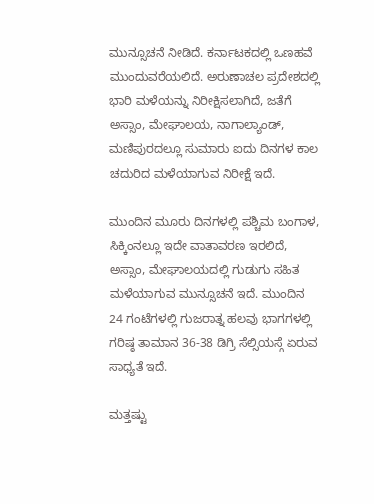ಮುನ್ಸೂಚನೆ ನೀಡಿದೆ. ಕರ್ನಾಟಕದಲ್ಲಿ ಒಣಹವೆ ಮುಂದುವರೆಯಲಿದೆ. ಅರುಣಾಚಲ ಪ್ರದೇಶದಲ್ಲಿ ಭಾರಿ ಮಳೆಯನ್ನು ನಿರೀಕ್ಷಿಸಲಾಗಿದೆ, ಜತೆಗೆ ಅಸ್ಸಾಂ, ಮೇಘಾಲಯ, ನಾಗಾಲ್ಯಾಂಡ್, ಮಣಿಪುರದಲ್ಲೂ ಸುಮಾರು ಐದು ದಿನಗಳ ಕಾಲ ಚದುರಿದ ಮಳೆಯಾಗುವ ನಿರೀಕ್ಷೆ ಇದೆ.

ಮುಂದಿನ ಮೂರು ದಿನಗಳಲ್ಲಿ ಪಶ್ಚಿಮ ಬಂಗಾಳ, ಸಿಕ್ಕಿಂನಲ್ಲೂ ಇದೇ ವಾತಾವರಣ ಇರಲಿದೆ, ಅಸ್ಸಾಂ, ಮೇಘಾಲಯದಲ್ಲಿ ಗುಡುಗು ಸಹಿತ ಮಳೆಯಾಗುವ ಮುನ್ಸೂಚನೆ ಇದೆ. ಮುಂದಿನ 24 ಗಂಟೆಗಳಲ್ಲಿ ಗುಜರಾತ್ನ ಹಲವು ಭಾಗಗಳಲ್ಲಿ ಗರಿಷ್ಠ ತಾಮಾನ 36-38 ಡಿಗ್ರಿ ಸೆಲ್ಸಿಯಸ್ಗೆ ಏರುವ ಸಾಧ್ಯತೆ ಇದೆ.

ಮತ್ತಷ್ಟು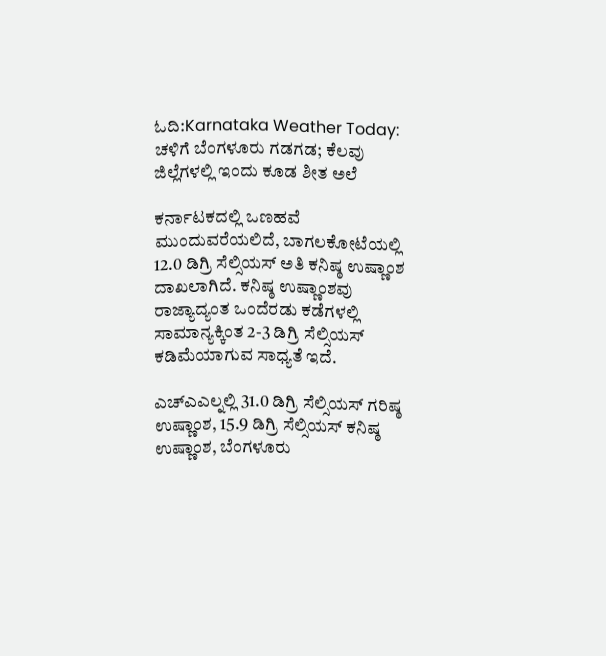ಓದಿ:Karnataka Weather Today: ಚಳಿಗೆ ಬೆಂಗಳೂರು ಗಡಗಡ; ಕೆಲವು ಜಿಲ್ಲೆಗಳಲ್ಲಿ ಇಂದು ಕೂಡ ಶೀತ ಅಲೆ

ಕರ್ನಾಟಕದಲ್ಲಿ ಒಣಹವೆ ಮುಂದುವರೆಯಲಿದೆ, ಬಾಗಲಕೋಟೆಯಲ್ಲಿ 12.0 ಡಿಗ್ರಿ ಸೆಲ್ಸಿಯಸ್ ಅತಿ ಕನಿಷ್ಠ ಉಷ್ಣಾಂಶ ದಾಖಲಾಗಿದೆ. ಕನಿಷ್ಠ ಉಷ್ಣಾಂಶವು ರಾಜ್ಯಾದ್ಯಂತ ಒಂದೆರಡು ಕಡೆಗಳಲ್ಲಿ ಸಾಮಾನ್ಯಕ್ಕಿಂತ 2-3 ಡಿಗ್ರಿ ಸೆಲ್ಸಿಯಸ್ ಕಡಿಮೆಯಾಗುವ ಸಾಧ್ಯತೆ ಇದೆ.

ಎಚ್ಎಎಲ್ನಲ್ಲಿ 31.0 ಡಿಗ್ರಿ ಸೆಲ್ಸಿಯಸ್ ಗರಿಷ್ಠ ಉಷ್ಣಾಂಶ, 15.9 ಡಿಗ್ರಿ ಸೆಲ್ಸಿಯಸ್ ಕನಿಷ್ಠ ಉಷ್ಣಾಂಶ, ಬೆಂಗಳೂರು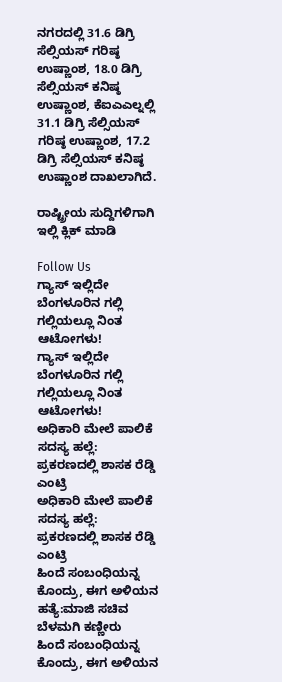ನಗರದಲ್ಲಿ 31.6 ಡಿಗ್ರಿ ಸೆಲ್ಸಿಯಸ್ ಗರಿಷ್ಠ ಉಷ್ಣಾಂಶ, 18.0 ಡಿಗ್ರಿ ಸೆಲ್ಸಿಯಸ್ ಕನಿಷ್ಠ ಉಷ್ಣಾಂಶ, ಕೆಐಎಎಲ್ನಲ್ಲಿ 31.1 ಡಿಗ್ರಿ ಸೆಲ್ಸಿಯಸ್ ಗರಿಷ್ಠ ಉಷ್ಣಾಂಶ, 17.2 ಡಿಗ್ರಿ ಸೆಲ್ಸಿಯಸ್ ಕನಿಷ್ಠ ಉಷ್ಣಾಂಶ ದಾಖಲಾಗಿದೆ.

ರಾಷ್ಟ್ರೀಯ ಸುದ್ದಿಗಳಿಗಾಗಿ ಇಲ್ಲಿ ಕ್ಲಿಕ್ ಮಾಡಿ

Follow Us
ಗ್ಯಾಸ್ ಇಲ್ಲಿದೇ ಬೆಂಗಳೂರಿನ ಗಲ್ಲಿ ಗಲ್ಲಿಯಲ್ಲೂ ನಿಂತ ಆಟೋಗಳು!
ಗ್ಯಾಸ್ ಇಲ್ಲಿದೇ ಬೆಂಗಳೂರಿನ ಗಲ್ಲಿ ಗಲ್ಲಿಯಲ್ಲೂ ನಿಂತ ಆಟೋಗಳು!
ಅಧಿಕಾರಿ ಮೇಲೆ ಪಾಲಿಕೆ ಸದಸ್ಯ ಹಲ್ಲೆ: ಪ್ರಕರಣದಲ್ಲಿ ಶಾಸಕ ರೆಡ್ಡಿ ಎಂಟ್ರಿ
ಅಧಿಕಾರಿ ಮೇಲೆ ಪಾಲಿಕೆ ಸದಸ್ಯ ಹಲ್ಲೆ: ಪ್ರಕರಣದಲ್ಲಿ ಶಾಸಕ ರೆಡ್ಡಿ ಎಂಟ್ರಿ
ಹಿಂದೆ ಸಂಬಂಧಿಯನ್ನ ಕೊಂದ್ರು, ಈಗ ಅಳಿಯನ ಹತ್ಯೆ:ಮಾಜಿ ಸಚಿವ ಬೆಳಮಗಿ ಕಣ್ಣೀರು
ಹಿಂದೆ ಸಂಬಂಧಿಯನ್ನ ಕೊಂದ್ರು, ಈಗ ಅಳಿಯನ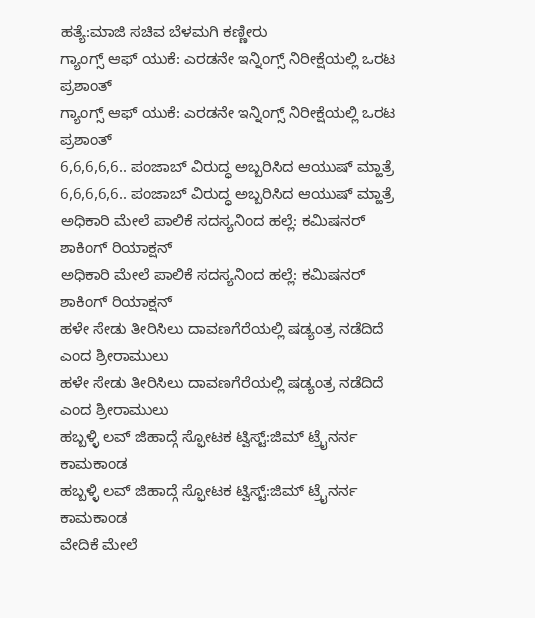ಹತ್ಯೆ:ಮಾಜಿ ಸಚಿವ ಬೆಳಮಗಿ ಕಣ್ಣೀರು
ಗ್ಯಾಂಗ್ಸ್ ಆಫ್ ಯುಕೆ: ಎರಡನೇ ಇನ್ನಿಂಗ್ಸ್ ನಿರೀಕ್ಷೆಯಲ್ಲಿ ಒರಟ ಪ್ರಶಾಂತ್
ಗ್ಯಾಂಗ್ಸ್ ಆಫ್ ಯುಕೆ: ಎರಡನೇ ಇನ್ನಿಂಗ್ಸ್ ನಿರೀಕ್ಷೆಯಲ್ಲಿ ಒರಟ ಪ್ರಶಾಂತ್
6,6,6,6,6.. ಪಂಜಾಬ್ ವಿರುದ್ಧ ಅಬ್ಬರಿಸಿದ ಆಯುಷ್ ಮ್ಹಾತ್ರೆ
6,6,6,6,6.. ಪಂಜಾಬ್ ವಿರುದ್ಧ ಅಬ್ಬರಿಸಿದ ಆಯುಷ್ ಮ್ಹಾತ್ರೆ
ಅಧಿಕಾರಿ ಮೇಲೆ ಪಾಲಿಕೆ ಸದಸ್ಯನಿಂದ ಹಲ್ಲೆ: ಕಮಿಷನರ್ ಶಾಕಿಂಗ್‌ ರಿಯಾಕ್ಷನ್‌
ಅಧಿಕಾರಿ ಮೇಲೆ ಪಾಲಿಕೆ ಸದಸ್ಯನಿಂದ ಹಲ್ಲೆ: ಕಮಿಷನರ್ ಶಾಕಿಂಗ್‌ ರಿಯಾಕ್ಷನ್‌
ಹಳೇ ಸೇಡು ತೀರಿಸಿಲು ದಾವಣಗೆರೆಯಲ್ಲಿ ಷಡ್ಯಂತ್ರ ನಡೆದಿದೆ ಎಂದ ಶ್ರೀರಾಮುಲು
ಹಳೇ ಸೇಡು ತೀರಿಸಿಲು ದಾವಣಗೆರೆಯಲ್ಲಿ ಷಡ್ಯಂತ್ರ ನಡೆದಿದೆ ಎಂದ ಶ್ರೀರಾಮುಲು
ಹಬ್ಬಳ್ಳಿ ಲವ್ ಜಿಹಾದ್ಗೆ ಸ್ಫೋಟಕ ಟ್ವಿಸ್ಟ್:ಜಿಮ್ ಟ್ರೈನರ್ನ ಕಾಮಕಾಂಡ
ಹಬ್ಬಳ್ಳಿ ಲವ್ ಜಿಹಾದ್ಗೆ ಸ್ಫೋಟಕ ಟ್ವಿಸ್ಟ್:ಜಿಮ್ ಟ್ರೈನರ್ನ ಕಾಮಕಾಂಡ
ವೇದಿಕೆ ಮೇಲೆ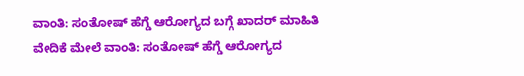ವಾಂತಿ: ಸಂತೋಷ್ ಹೆಗ್ಡೆ ಆರೋಗ್ಯದ ಬಗ್ಗೆ ಖಾದರ್ ಮಾಹಿತಿ
ವೇದಿಕೆ ಮೇಲೆ ವಾಂತಿ: ಸಂತೋಷ್ ಹೆಗ್ಡೆ ಆರೋಗ್ಯದ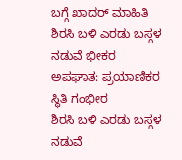ಬಗ್ಗೆ ಖಾದರ್ ಮಾಹಿತಿ
ಶಿರಸಿ ಬಳಿ ಎರಡು ಬಸ್ಗಳ ನಡುವೆ ಭೀಕರ ಅಪಘಾತ: ಪ್ರಯಾಣಿಕರ ಸ್ಥಿತಿ ಗಂಭೀರ
ಶಿರಸಿ ಬಳಿ ಎರಡು ಬಸ್ಗಳ ನಡುವೆ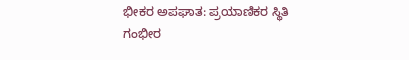ಭೀಕರ ಅಪಘಾತ: ಪ್ರಯಾಣಿಕರ ಸ್ಥಿತಿ ಗಂಭೀರ